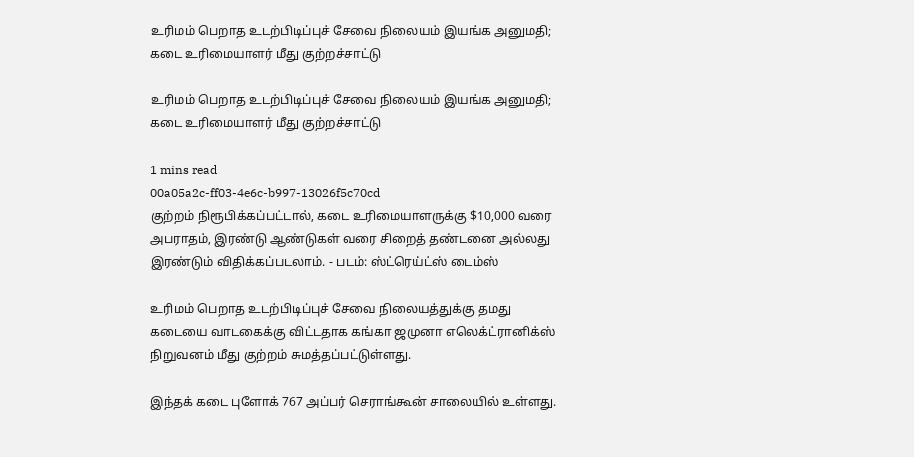உரிமம் பெறாத உடற்பிடிப்புச் சேவை நிலையம் இயங்க அனுமதி; கடை உரிமையாளர் மீது குற்றச்சாட்டு

உரிமம் பெறாத உடற்பிடிப்புச் சேவை நிலையம் இயங்க அனுமதி; கடை உரிமையாளர் மீது குற்றச்சாட்டு

1 mins read
00a05a2c-ff03-4e6c-b997-13026f5c70cd
குற்றம் நிரூபிக்கப்பட்டால், கடை உரிமையாளருக்கு $10,000 வரை அபராதம், இரண்டு ஆண்டுகள் வரை சிறைத் தண்டனை அல்லது இரண்டும் விதிக்கப்படலாம். - படம்: ஸ்ட்ரெய்ட்ஸ் டைம்ஸ்

உரிமம் பெறாத உடற்பிடிப்புச் சேவை நிலையத்துக்கு தமது கடையை வாடகைக்கு விட்டதாக கங்கா ஜமுனா எலெக்ட்ரானிக்ஸ் நிறுவனம் மீது குற்றம் சுமத்தப்பட்டுள்ளது.

இந்தக் கடை புளோக் 767 அப்பர் செராங்கூன் சாலையில் உள்ளது.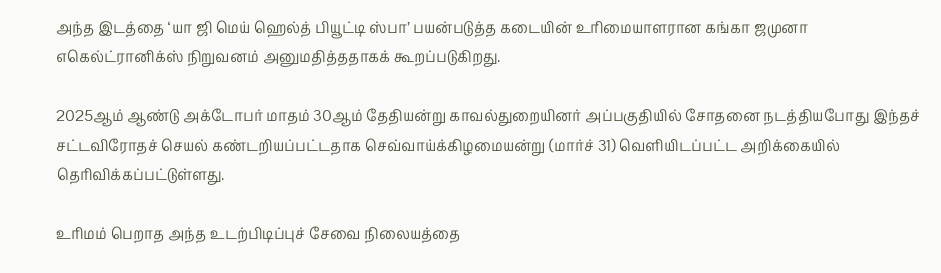அந்த இடத்தை ‘யா ஜி மெய் ஹெல்த் பியூட்டி ஸ்பா’ பயன்படுத்த கடையின் உரிமையாளரான கங்கா ஜமுனா எகெல்ட்ரானிக்ஸ் நிறுவனம் அனுமதித்ததாகக் கூறப்படுகிறது.

2025ஆம் ஆண்டு அக்டோபர் மாதம் 30ஆம் தேதியன்று காவல்துறையினர் அப்பகுதியில் சோதனை நடத்தியபோது இந்தச் சட்டவிரோதச் செயல் கண்டறியப்பட்டதாக செவ்வாய்க்கிழமையன்று (மார்ச் 31) வெளியிடப்பட்ட அறிக்கையில் தெரிவிக்கப்பட்டுள்ளது.

உரிமம் பெறாத அந்த உடற்பிடிப்புச் சேவை நிலையத்தை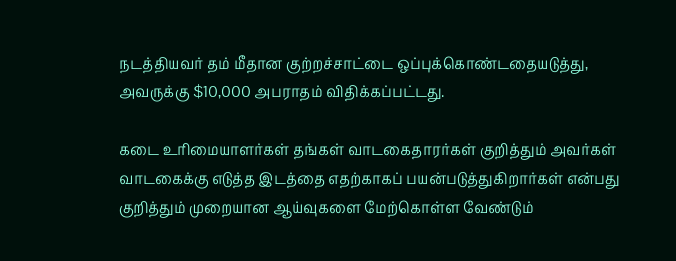நடத்தியவர் தம் மீதான குற்றச்சாட்டை ஒப்புக்கொண்டதையடுத்து, அவருக்கு $10,000 அபராதம் விதிக்கப்பட்டது.

கடை உரிமையாளர்கள் தங்கள் வாடகைதாரர்கள் குறித்தும் அவர்கள் வாடகைக்கு எடுத்த இடத்தை எதற்காகப் பயன்படுத்துகிறார்கள் என்பது குறித்தும் முறையான ஆய்வுகளை மேற்கொள்ள வேண்டும்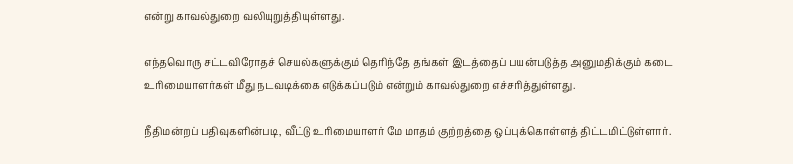என்று காவல்துறை வலியுறுத்தியுள்ளது.

எந்தவொரு சட்டவிரோதச் செயல்களுக்கும் தெரிந்தே தங்கள் இடத்தைப் பயன்படுத்த அனுமதிக்கும் கடை உரிமையாளர்கள் மீது நடவடிக்கை எடுக்கப்படும் என்றும் காவல்துறை எச்சரித்துள்ளது.

நீதிமன்றப் பதிவுகளின்படி, வீட்டு உரிமையாளர் மே மாதம் குற்றத்தை ஒப்புக்கொள்ளத் திட்டமிட்டுள்ளார்.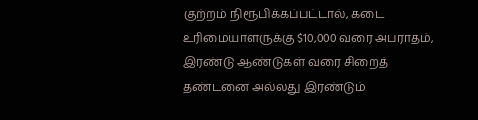குற்றம் நிரூபிக்கப்பட்டால், கடை உரிமையாளருக்கு $10,000 வரை அபராதம், இரண்டு ஆண்டுகள் வரை சிறைத் தண்டனை அல்லது இரண்டும்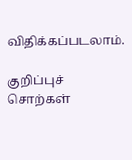விதிக்கப்படலாம்.

குறிப்புச் சொற்கள்